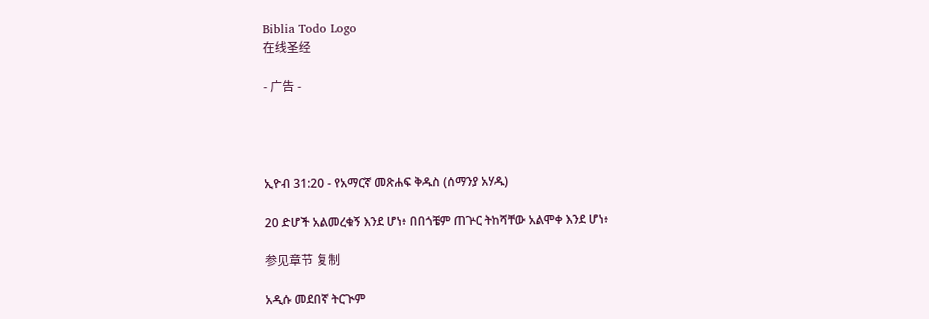Biblia Todo Logo
在线圣经

- 广告 -




ኢዮብ 31:20 - የአማርኛ መጽሐፍ ቅዱስ (ሰማንያ አሃዱ)

20 ድሆች አልመረቁኝ እንደ ሆነ፥ በበጎቼም ጠጕር ትከሻቸው አልሞቀ እንደ ሆነ፥

参见章节 复制

አዲሱ መደበኛ ትርጒም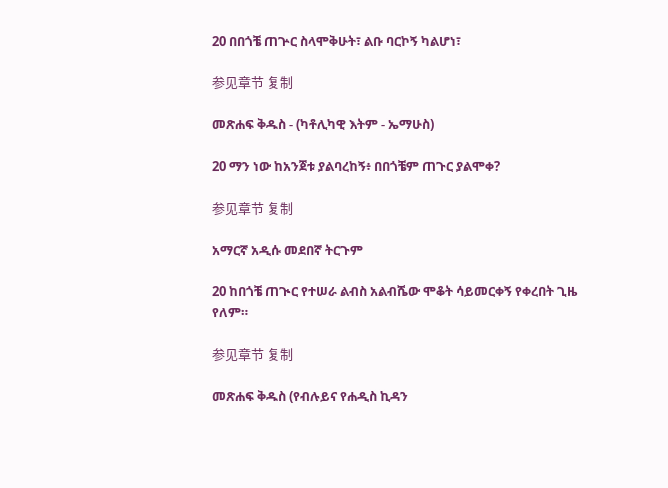20 በበጎቼ ጠጕር ስላሞቅሁት፣ ልቡ ባርኮኝ ካልሆነ፣

参见章节 复制

መጽሐፍ ቅዱስ - (ካቶሊካዊ እትም - ኤማሁስ)

20 ማን ነው ከአንጀቱ ያልባረከኝ፥ በበጎቼም ጠጉር ያልሞቀ?

参见章节 复制

አማርኛ አዲሱ መደበኛ ትርጉም

20 ከበጎቼ ጠጒር የተሠራ ልብስ አልብሼው ሞቆት ሳይመርቀኝ የቀረበት ጊዜ የለም።

参见章节 复制

መጽሐፍ ቅዱስ (የብሉይና የሐዲስ ኪዳን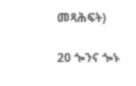መጻሕፍት)

20 ጐንና ጐኑ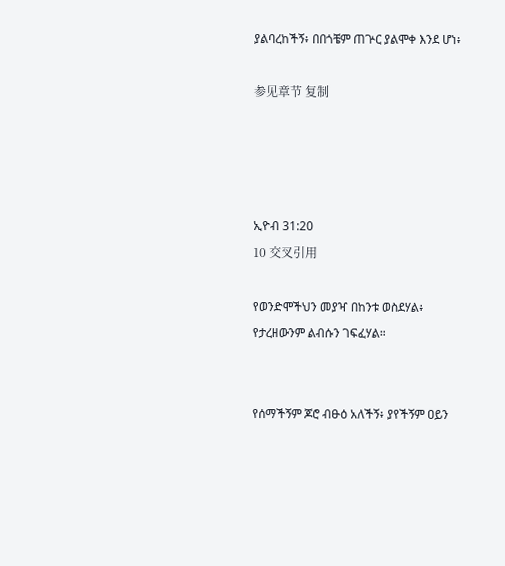ያልባረከችኝ፥ በበጎቼም ጠጕር ያልሞቀ እንደ ሆነ፥

参见章节 复制




ኢዮብ 31:20
10 交叉引用

የወንድሞችህን መያዣ በከንቱ ወስደሃል፥ የታረዘውንም ልብሱን ገፍፈሃል።


የሰማችኝም ጆሮ ብፁዕ አለችኝ፥ ያየችኝም ዐይን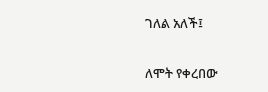ገለል አለች፤


ለሞት የቀረበው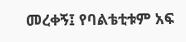መረቀኝ፤ የባልቴቲቱም አፍ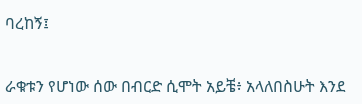ባረከኝ፤


ራቁቱን የሆነው ሰው በብርድ ሲሞት አይቼ፥ አላለበስሁት እንደ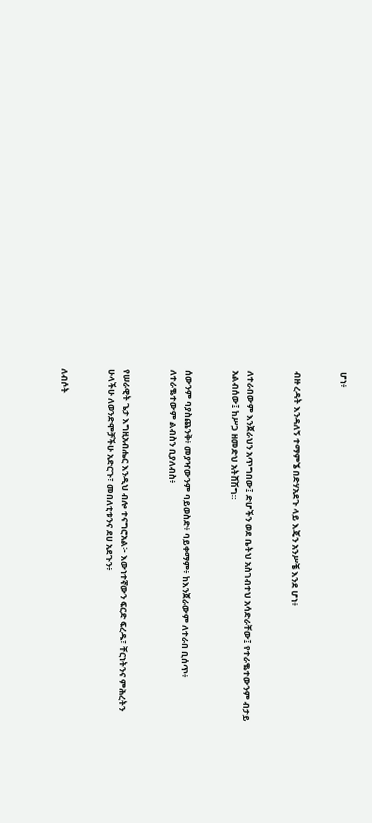ሆነ፥


ብዙ ረዳት እንዳለኝ ተማምኜ በድሃአደጉ ላይ እጄን አንሥቼ እንደ ሆነ፥


ለተራበውም እንጀራህን አጥግበው፤ ድሆችን ወደ ቤትህ አስገብተህ አሳድራቸው፤ የተራቈተውንም ብታይ አልብሰው፤ ከሥጋ ዘመድህ አትሸሽግ።


ሰውንም ባያስጨንቅ፥ መያዣውንም ባይወስድ፥ ባይቀማም፥ ከእንጀራውም ለተራበ ቢሰጥ፥ ለተራቈተውም ልብስን ቢያለብስ፥


የሠራዊት ጌታ እግዚአብሔር እንዲህ ብሎ ተናግሮአል፦ እውነተኛውን ፍርድ ፍረዱ፣ ቸርነትንና ምሕረትን ሁላችሁ ለወንድሞቻችሁ አድርጉ፣ መበለቲቱንና ደሀ አደጉን፥


ለብሶት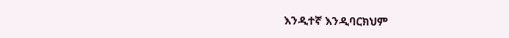እንዲተኛ እንዲባርክህም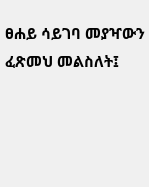ፀሐይ ሳይገባ መያዣውን ፈጽመህ መልስለት፤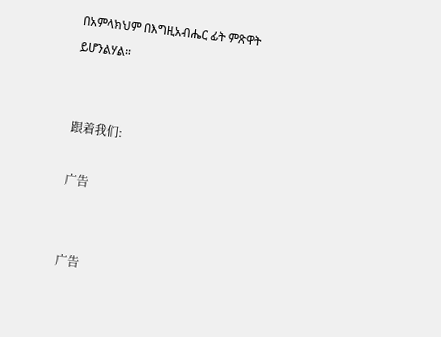በአምላክህም በእግዚአብሔር ፊት ምጽዋት ይሆንልሃል።


跟着我们:

广告


广告